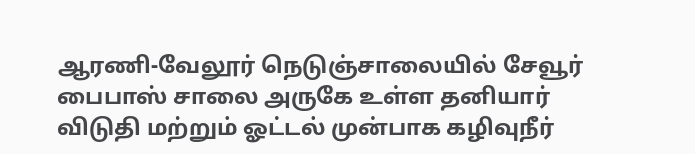ஆரணி-வேலூர் நெடுஞ்சாலையில் சேவூர் பைபாஸ் சாலை அருகே உள்ள தனியார் விடுதி மற்றும் ஓட்டல் முன்பாக கழிவுநீர்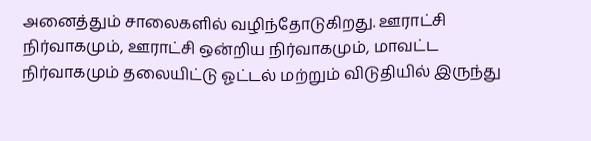அனைத்தும் சாலைகளில் வழிந்தோடுகிறது. ஊராட்சி நிர்வாகமும், ஊராட்சி ஒன்றிய நிர்வாகமும், மாவட்ட நிர்வாகமும் தலையிட்டு ஓட்டல் மற்றும் விடுதியில் இருந்து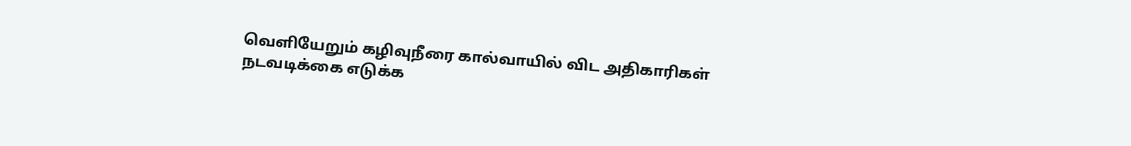வெளியேறும் கழிவுநீரை கால்வாயில் விட அதிகாரிகள் நடவடிக்கை எடுக்க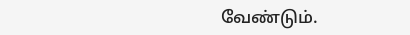வேண்டும்.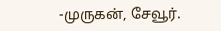-முருகன், சேவூர்.